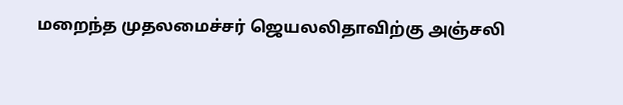மறைந்த முதலமைச்சர் ஜெயலலிதாவிற்கு அஞ்சலி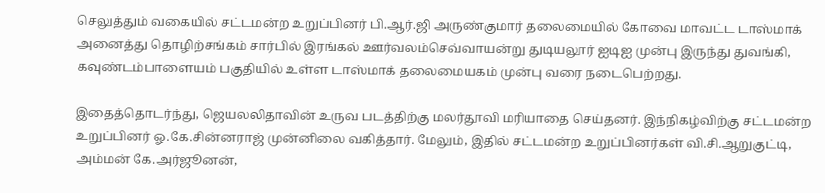செலுத்தும் வகையில் சட்டமன்ற உறுப்பினர் பி.ஆர்.ஜி அருண்குமார் தலைமையில் கோவை மாவட்ட டாஸ்மாக் அனைத்து தொழிற்சங்கம் சார்பில் இரங்கல் ஊர்வலம்செவ்வாயன்று துடியலூர் ஐடிஐ முன்பு இருந்து துவங்கி, கவுண்டம்பாளையம் பகுதியில் உள்ள டாஸ்மாக் தலைமையகம் முன்பு வரை நடைபெற்றது.

இதைத்தொடர்ந்து, ஜெயலலிதாவின் உருவ படத்திற்கு மலர்தூவி மரியாதை செய்தனர். இந்நிகழ்விற்கு சட்டமன்ற உறுப்பினர் ஓ.கே.சின்னராஜ் முன்னிலை வகித்தார். மேலும், இதில் சட்டமன்ற உறுப்பினர்கள் வி.சி.ஆறுகுட்டி, அம்மன் கே.அர்ஜூனன்,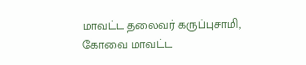மாவட்ட தலைவர் கருப்புசாமி, கோவை மாவட்ட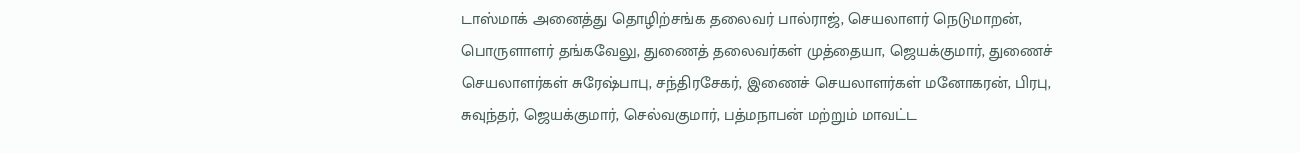டாஸ்மாக் அனைத்து தொழிற்சங்க தலைவர் பால்ராஜ், செயலாளர் நெடுமாறன், பொருளாளர் தங்கவேலு, துணைத் தலைவர்கள் முத்தையா, ஜெயக்குமார், துணைச் செயலாளர்கள் சுரேஷ்பாபு, சந்திரசேகர், இணைச் செயலாளர்கள் மனோகரன், பிரபு, சுவுந்தர், ஜெயக்குமார், செல்வகுமார், பத்மநாபன் மற்றும் மாவட்ட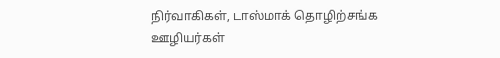நிர்வாகிகள், டாஸ்மாக் தொழிற்சங்க ஊழியர்கள்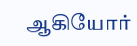ஆகியோர்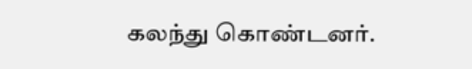கலந்து கொண்டனர்.